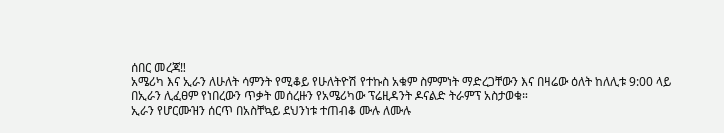ሰበር መረጃ‼
አሜሪካ እና ኢራን ለሁለት ሳምንት የሚቆይ የሁለትዮሽ የተኩስ አቁም ስምምነት ማድረጋቸውን እና በዛሬው ዕለት ከለሊቱ 9:00 ላይ በኢራን ሊፈፀም የነበረውን ጥቃት መሰረዙን የአሜሪካው ፕሬዚዳንት ዶናልድ ትራምፕ አስታወቁ።
ኢራን የሆርሙዝን ሰርጥ በአስቸኳይ ደህንነቱ ተጠብቆ ሙሉ ለሙሉ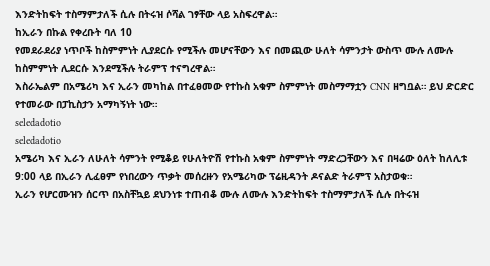እንድትከፍት ተስማምታለች ሲሉ በትሩዝ ሶሻል ገፃቸው ላይ አስፍረዋል።
ከኢራን በኩል የቀረቡት ባለ 10
የመደራደሪያ ነጥቦች ከስምምነት ሊያደርሱ የሚችሉ መሆናቸውን እና በመጪው ሁለት ሳምንታት ውስጥ ሙሉ ለሙሉ ከስምምነት ሊደርሱ እንደሚችሉ ትራምፕ ተናግረዋል።
እስራኤልም በአሜሪካ እና ኢራን መካከል በተፈፀመው የተኩስ አቁም ስምምነት መስማማቷን CNN ዘግቧል። ይህ ድርድር የተመራው በፓኪስታን አማካኝነት ነው።
seledadotio
seledadotio
አሜሪካ እና ኢራን ለሁለት ሳምንት የሚቆይ የሁለትዮሽ የተኩስ አቁም ስምምነት ማድረጋቸውን እና በዛሬው ዕለት ከለሊቱ 9:00 ላይ በኢራን ሊፈፀም የነበረውን ጥቃት መሰረዙን የአሜሪካው ፕሬዚዳንት ዶናልድ ትራምፕ አስታወቁ።
ኢራን የሆርሙዝን ሰርጥ በአስቸኳይ ደህንነቱ ተጠብቆ ሙሉ ለሙሉ እንድትከፍት ተስማምታለች ሲሉ በትሩዝ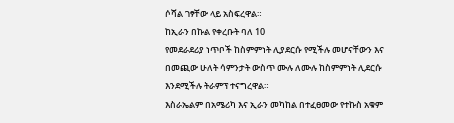ሶሻል ገፃቸው ላይ አስፍረዋል።
ከኢራን በኩል የቀረቡት ባለ 10
የመደራደሪያ ነጥቦች ከስምምነት ሊያደርሱ የሚችሉ መሆናቸውን እና በመጪው ሁለት ሳምንታት ውስጥ ሙሉ ለሙሉ ከስምምነት ሊደርሱ እንደሚችሉ ትራምፕ ተናግረዋል።
እስራኤልም በአሜሪካ እና ኢራን መካከል በተፈፀመው የተኩስ አቁም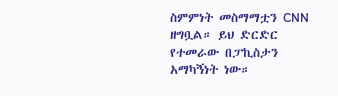ስምምነት መስማማቷን CNN ዘግቧል። ይህ ድርድር የተመራው በፓኪስታን አማካኝነት ነው።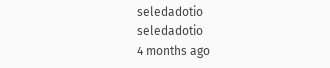seledadotio
seledadotio
4 months ago